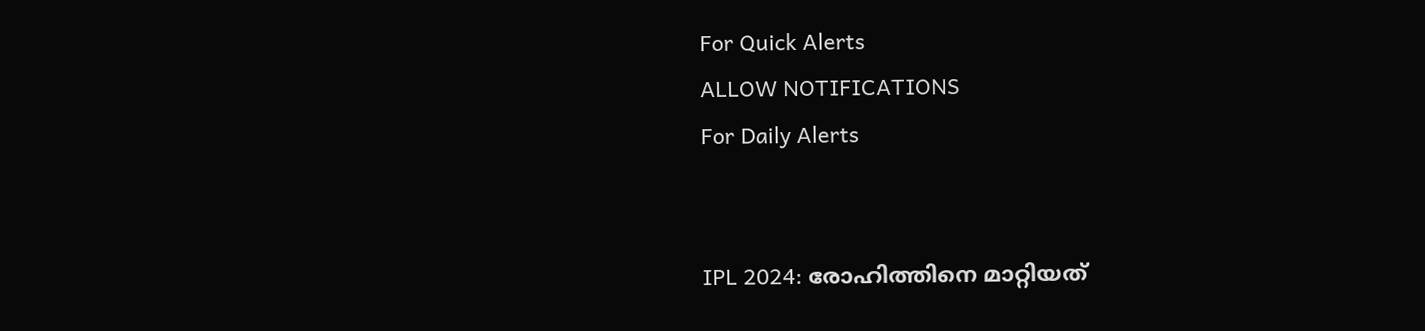For Quick Alerts
ALLOW NOTIFICATIONS
For Daily Alerts


IPL 2024: രോഹിത്തിനെ മാറ്റിയത്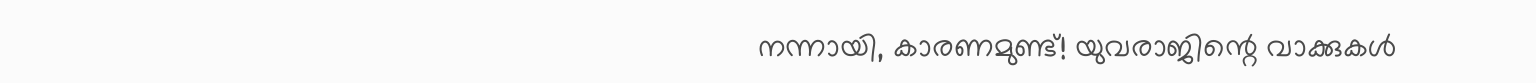നന്നായി, കാരണമുണ്ട്! യുവരാജിന്റെ വാക്കുകള്‍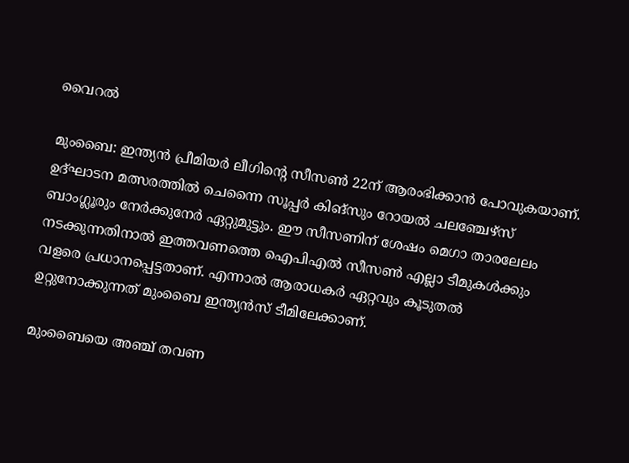വൈറല്‍

മുംബൈ: ഇന്ത്യന്‍ പ്രീമിയര്‍ ലീഗിന്റെ സീസണ്‍ 22ന് ആരംഭിക്കാന്‍ പോവുകയാണ്. ഉദ്ഘാടന മത്സരത്തില്‍ ചെന്നൈ സൂപ്പര്‍ കിങ്‌സും റോയല്‍ ചലഞ്ചേഴ്‌സ് ബാംഗ്ലൂരും നേര്‍ക്കുനേര്‍ ഏറ്റുമുട്ടും. ഈ സീസണിന് ശേഷം മെഗാ താരലേലം നടക്കുന്നതിനാല്‍ ഇത്തവണത്തെ ഐപിഎല്‍ സീസണ്‍ എല്ലാ ടീമുകള്‍ക്കും വളരെ പ്രധാനപ്പെട്ടതാണ്. എന്നാല്‍ ആരാധകര്‍ ഏറ്റവും കൂടുതല്‍ ഉറ്റുനോക്കുന്നത് മുംബൈ ഇന്ത്യന്‍സ് ടീമിലേക്കാണ്.

മുംബൈയെ അഞ്ച് തവണ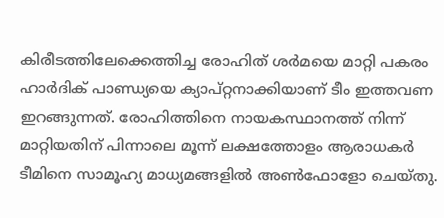കിരീടത്തിലേക്കെത്തിച്ച രോഹിത് ശര്‍മയെ മാറ്റി പകരം ഹാര്‍ദിക് പാണ്ഡ്യയെ ക്യാപ്റ്റനാക്കിയാണ് ടീം ഇത്തവണ ഇറങ്ങുന്നത്. രോഹിത്തിനെ നായകസ്ഥാനത്ത് നിന്ന് മാറ്റിയതിന് പിന്നാലെ മൂന്ന് ലക്ഷത്തോളം ആരാധകര്‍ ടീമിനെ സാമൂഹ്യ മാധ്യമങ്ങളില്‍ അണ്‍ഫോളോ ചെയ്തു.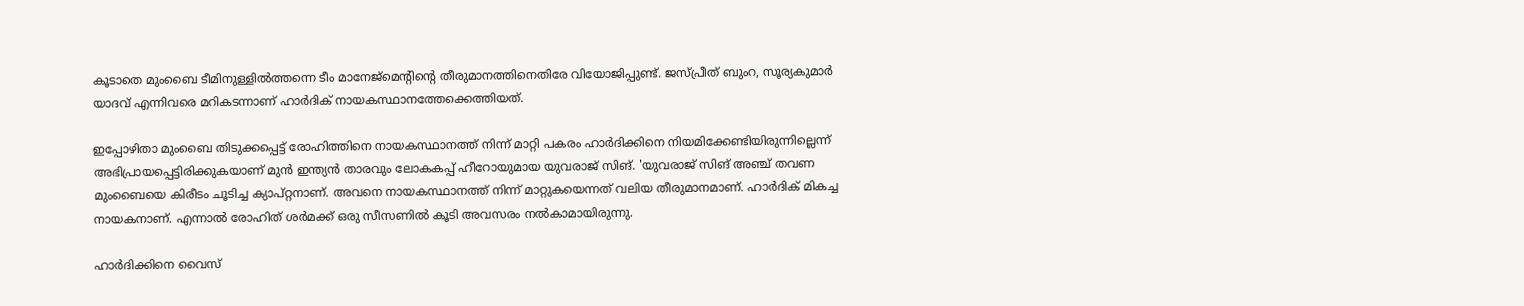കൂടാതെ മുംബൈ ടീമിനുള്ളില്‍ത്തന്നെ ടീം മാനേജ്‌മെന്റിന്റെ തീരുമാനത്തിനെതിരേ വിയോജിപ്പുണ്ട്. ജസ്പ്രീത് ബുംറ, സൂര്യകുമാര്‍ യാദവ് എന്നിവരെ മറികടന്നാണ് ഹാര്‍ദിക് നായകസ്ഥാനത്തേക്കെത്തിയത്.

ഇപ്പോഴിതാ മുംബൈ തിടുക്കപ്പെട്ട് രോഹിത്തിനെ നായകസ്ഥാനത്ത് നിന്ന് മാറ്റി പകരം ഹാര്‍ദിക്കിനെ നിയമിക്കേണ്ടിയിരുന്നില്ലെന്ന് അഭിപ്രായപ്പെട്ടിരിക്കുകയാണ് മുന്‍ ഇന്ത്യന്‍ താരവും ലോകകപ്പ് ഹീറോയുമായ യുവരാജ് സിങ്. 'യുവരാജ് സിങ് അഞ്ച് തവണ മുംബൈയെ കിരീടം ചൂടിച്ച ക്യാപ്റ്റനാണ്. അവനെ നായകസ്ഥാനത്ത് നിന്ന് മാറ്റുകയെന്നത് വലിയ തീരുമാനമാണ്. ഹാര്‍ദിക് മികച്ച നായകനാണ്. എന്നാല്‍ രോഹിത് ശര്‍മക്ക് ഒരു സീസണില്‍ കൂടി അവസരം നല്‍കാമായിരുന്നു.

ഹാര്‍ദിക്കിനെ വൈസ്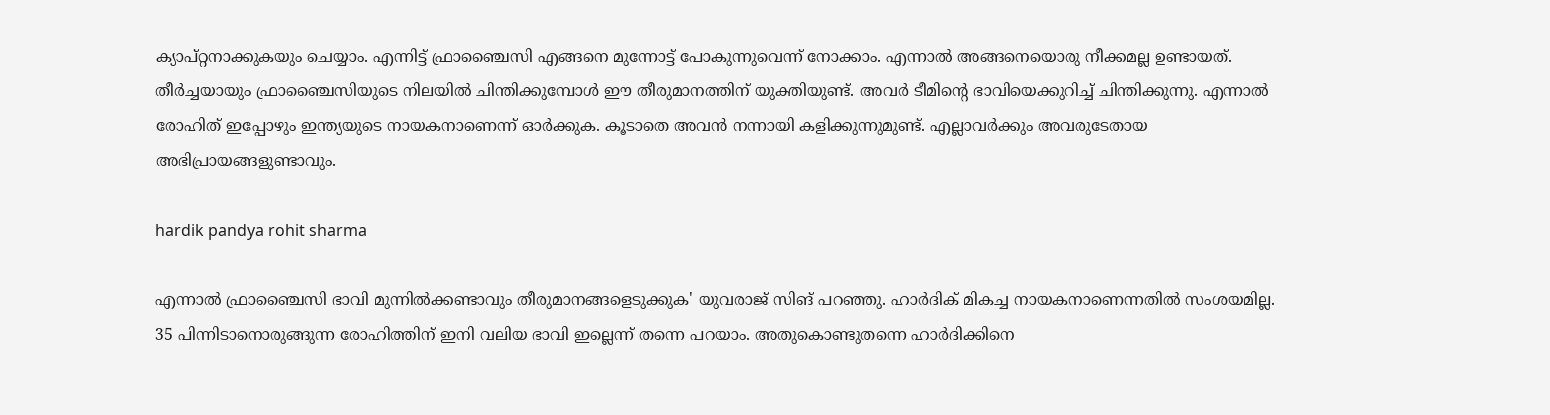ക്യാപ്റ്റനാക്കുകയും ചെയ്യാം. എന്നിട്ട് ഫ്രാഞ്ചൈസി എങ്ങനെ മുന്നോട്ട് പോകുന്നുവെന്ന് നോക്കാം. എന്നാല്‍ അങ്ങനെയൊരു നീക്കമല്ല ഉണ്ടായത്. തീര്‍ച്ചയായും ഫ്രാഞ്ചൈസിയുടെ നിലയില്‍ ചിന്തിക്കുമ്പോള്‍ ഈ തീരുമാനത്തിന് യുക്തിയുണ്ട്. അവര്‍ ടീമിന്റെ ഭാവിയെക്കുറിച്ച് ചിന്തിക്കുന്നു. എന്നാല്‍ രോഹിത് ഇപ്പോഴും ഇന്ത്യയുടെ നായകനാണെന്ന് ഓര്‍ക്കുക. കൂടാതെ അവന്‍ നന്നായി കളിക്കുന്നുമുണ്ട്. എല്ലാവര്‍ക്കും അവരുടേതായ അഭിപ്രായങ്ങളുണ്ടാവും.

hardik pandya rohit sharma

എന്നാല്‍ ഫ്രാഞ്ചൈസി ഭാവി മുന്നില്‍ക്കണ്ടാവും തീരുമാനങ്ങളെടുക്കുക' യുവരാജ് സിങ് പറഞ്ഞു. ഹാര്‍ദിക് മികച്ച നായകനാണെന്നതില്‍ സംശയമില്ല. 35 പിന്നിടാനൊരുങ്ങുന്ന രോഹിത്തിന് ഇനി വലിയ ഭാവി ഇല്ലെന്ന് തന്നെ പറയാം. അതുകൊണ്ടുതന്നെ ഹാര്‍ദിക്കിനെ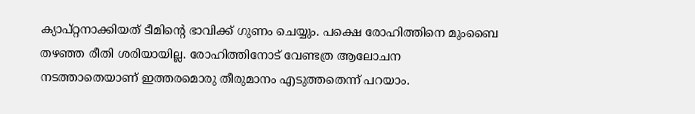ക്യാപ്റ്റനാക്കിയത് ടീമിന്റെ ഭാവിക്ക് ഗുണം ചെയ്യും. പക്ഷെ രോഹിത്തിനെ മുംബൈ തഴഞ്ഞ രീതി ശരിയായില്ല. രോഹിത്തിനോട് വേണ്ടത്ര ആലോചന നടത്താതെയാണ് ഇത്തരമൊരു തീരുമാനം എടുത്തതെന്ന് പറയാം.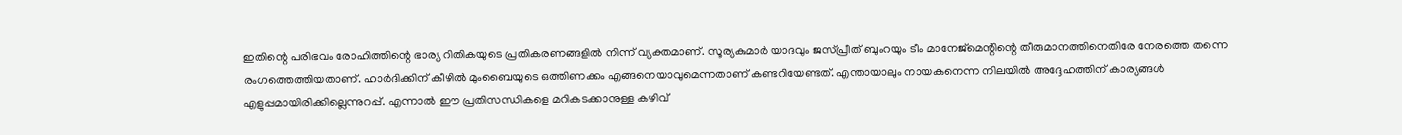ഇതിന്റെ പരിഭവം രോഹിത്തിന്റെ ഭാര്യ റിതികയുടെ പ്രതികരണങ്ങളില്‍ നിന്ന് വ്യക്തമാണ്. സൂര്യകുമാര്‍ യാദവും ജസ്പ്രീത് ബുംറയും ടീം മാനേജ്‌മെന്റിന്റെ തീരുമാനത്തിനെതിരേ നേരത്തെ തന്നെ രംഗത്തെത്തിയതാണ്. ഹാര്‍ദിക്കിന് കീഴില്‍ മുംബൈയുടെ ഒത്തിണക്കം എങ്ങനെയാവുമെന്നതാണ് കണ്ടറിയേണ്ടത്. എന്തായാലും നായകനെന്ന നിലയില്‍ അദ്ദേഹത്തിന് കാര്യങ്ങള്‍ എളുപ്പമായിരിക്കില്ലെന്നുറപ്പ്. എന്നാല്‍ ഈ പ്രതിസന്ധികളെ മറികടക്കാനുള്ള കഴിവ്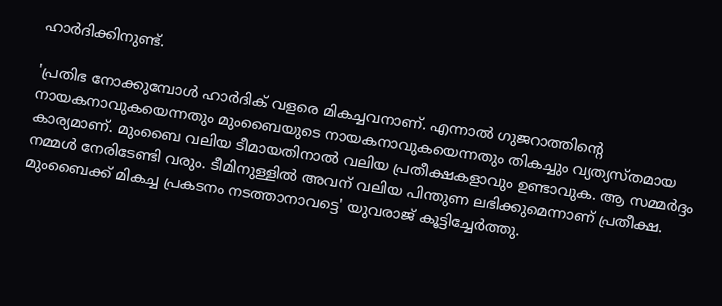ഹാര്‍ദിക്കിനുണ്ട്.

'പ്രതിഭ നോക്കുമ്പോള്‍ ഹാര്‍ദിക് വളരെ മികച്ചവനാണ്. എന്നാല്‍ ഗുജറാത്തിന്റെ നായകനാവുകയെന്നതും മുംബൈയുടെ നായകനാവുകയെന്നതും തികച്ചും വ്യത്യസ്തമായ കാര്യമാണ്. മുംബൈ വലിയ ടീമായതിനാല്‍ വലിയ പ്രതീക്ഷകളാവും ഉണ്ടാവുക. ആ സമ്മര്‍ദ്ദം നമ്മള്‍ നേരിടേണ്ടി വരും. ടീമിനുള്ളില്‍ അവന് വലിയ പിന്തുണ ലഭിക്കുമെന്നാണ് പ്രതീക്ഷ. മുംബൈക്ക് മികച്ച പ്രകടനം നടത്താനാവട്ടെ' യുവരാജ് കൂട്ടിച്ചേര്‍ത്തു.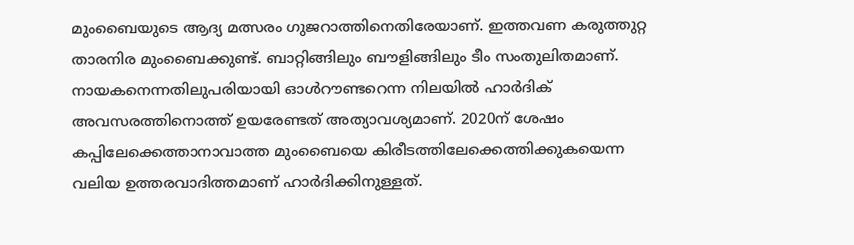മുംബൈയുടെ ആദ്യ മത്സരം ഗുജറാത്തിനെതിരേയാണ്. ഇത്തവണ കരുത്തുറ്റ താരനിര മുംബൈക്കുണ്ട്. ബാറ്റിങ്ങിലും ബൗളിങ്ങിലും ടീം സംതുലിതമാണ്. നായകനെന്നതിലുപരിയായി ഓള്‍റൗണ്ടറെന്ന നിലയില്‍ ഹാര്‍ദിക് അവസരത്തിനൊത്ത് ഉയരേണ്ടത് അത്യാവശ്യമാണ്. 2020ന് ശേഷം കപ്പിലേക്കെത്താനാവാത്ത മുംബൈയെ കിരീടത്തിലേക്കെത്തിക്കുകയെന്ന വലിയ ഉത്തരവാദിത്തമാണ് ഹാര്‍ദിക്കിനുള്ളത്.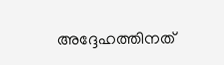അദ്ദേഹത്തിനത്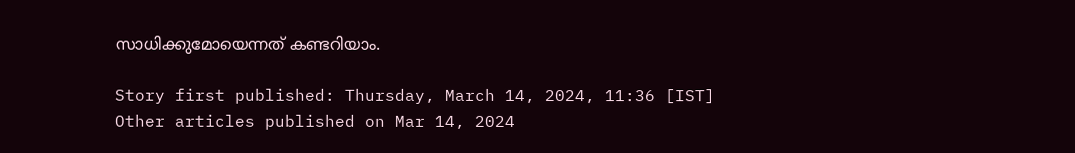സാധിക്കുമോയെന്നത് കണ്ടറിയാം.

Story first published: Thursday, March 14, 2024, 11:36 [IST]
Other articles published on Mar 14, 2024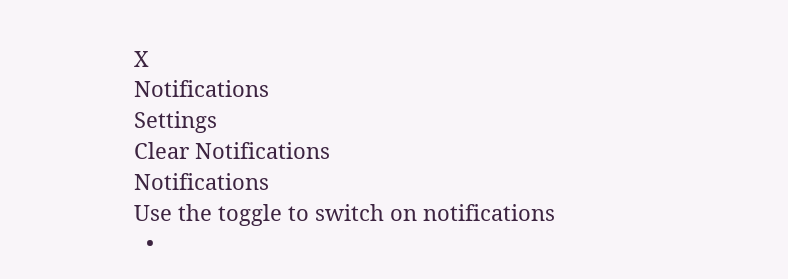X
Notifications
Settings
Clear Notifications
Notifications
Use the toggle to switch on notifications
  •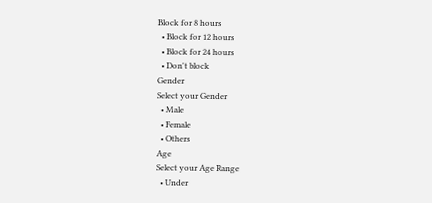Block for 8 hours
  • Block for 12 hours
  • Block for 24 hours
  • Don't block
Gender
Select your Gender
  • Male
  • Female
  • Others
Age
Select your Age Range
  • Under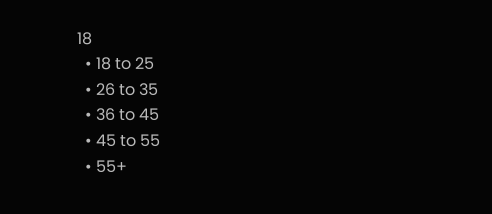18
  • 18 to 25
  • 26 to 35
  • 36 to 45
  • 45 to 55
  • 55+